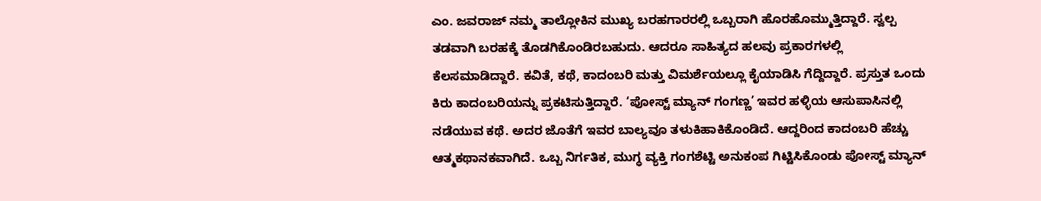ಎಂ. ಜವರಾಜ್ ನಮ್ಮ ತಾಲ್ಲೋಕಿನ ಮುಖ್ಯ ಬರಹಗಾರರಲ್ಲಿ ಒಬ್ಬರಾಗಿ ಹೊರಹೊಮ್ಮುತ್ತಿದ್ದಾರೆ. ಸ್ವಲ್ಪ ತಡವಾಗಿ ಬರಹಕ್ಕೆ ತೊಡಗಿಕೊಂಡಿರಬಹುದು. ಆದರೂ ಸಾಹಿತ್ಯದ ಹಲವು ಪ್ರಕಾರಗಳಲ್ಲಿ ಕೆಲಸಮಾಡಿದ್ದಾರೆ. ಕವಿತೆ, ಕಥೆ, ಕಾದಂಬರಿ ಮತ್ತು ವಿಮರ್ಶೆಯಲ್ಲೂ ಕೈಯಾಡಿಸಿ ಗೆದ್ದಿದ್ದಾರೆ. ಪ್ರಸ್ತುತ ಒಂದು ಕಿರು ಕಾದಂಬರಿಯನ್ನು ಪ್ರಕಟಿಸುತ್ತಿದ್ದಾರೆ. ‘ಪೋಸ್ಟ್ ಮ್ಯಾನ್ ಗಂಗಣ್ಣ’ ಇವರ ಹಳ್ಳಿಯ ಆಸುಪಾಸಿನಲ್ಲಿ ನಡೆಯುವ ಕಥೆ. ಅದರ ಜೊತೆಗೆ ಇವರ ಬಾಲ್ಯವೂ ತಳುಕಿಹಾಕಿಕೊಂಡಿದೆ. ಆದ್ದರಿಂದ ಕಾದಂಬರಿ ಹೆಚ್ಚು ಆತ್ಮಕಥಾನಕವಾಗಿದೆ. ಒಬ್ಬ ನಿರ್ಗತಿಕ, ಮುಗ್ಧ ವ್ಯಕ್ತಿ ಗಂಗಶೆಟ್ಟಿ ಅನುಕಂಪ ಗಿಟ್ಟಿಸಿಕೊಂಡು ಪೋಸ್ಟ್ ಮ್ಯಾನ್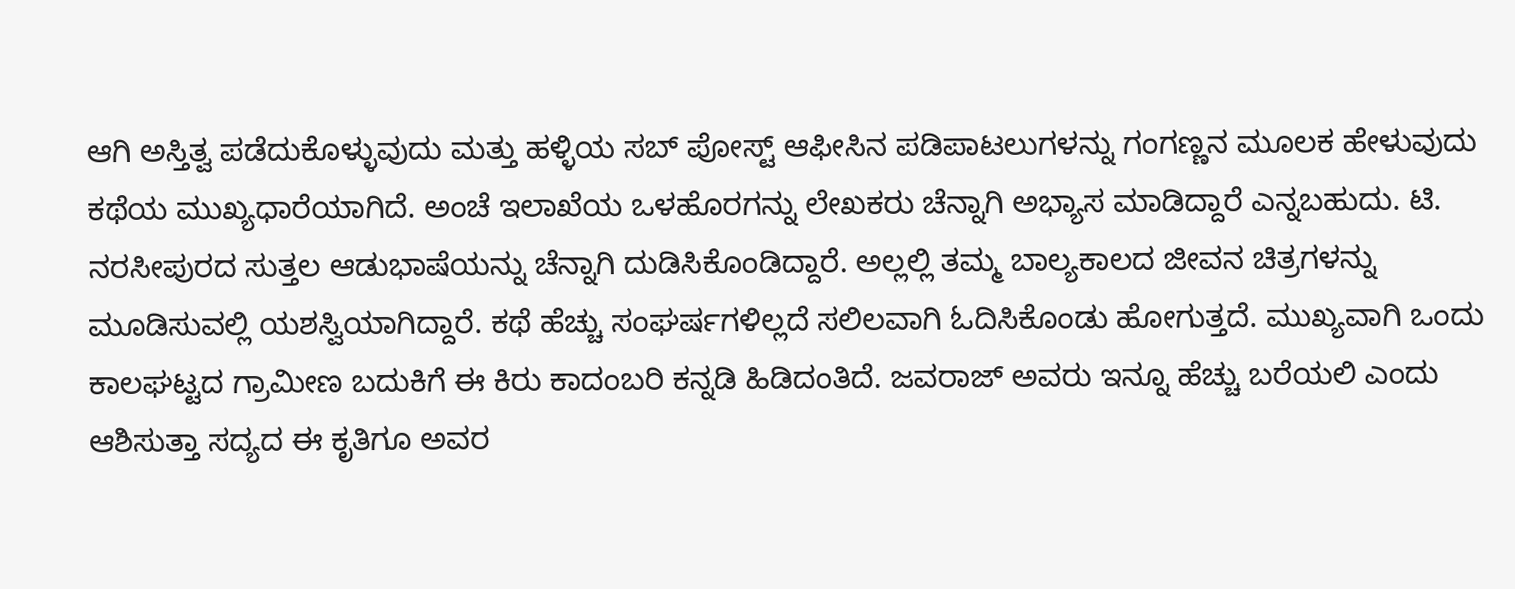ಆಗಿ ಅಸ್ತಿತ್ವ ಪಡೆದುಕೊಳ್ಳುವುದು ಮತ್ತು ಹಳ್ಳಿಯ ಸಬ್ ಪೋಸ್ಟ್ ಆಫೀಸಿನ ಪಡಿಪಾಟಲುಗಳನ್ನು ಗಂಗಣ್ಣನ ಮೂಲಕ ಹೇಳುವುದು ಕಥೆಯ ಮುಖ್ಯಧಾರೆಯಾಗಿದೆ. ಅಂಚೆ ಇಲಾಖೆಯ ಒಳಹೊರಗನ್ನು ಲೇಖಕರು ಚೆನ್ನಾಗಿ ಅಭ್ಯಾಸ ಮಾಡಿದ್ದಾರೆ ಎನ್ನಬಹುದು. ಟಿ. ನರಸೀಪುರದ ಸುತ್ತಲ ಆಡುಭಾಷೆಯನ್ನು ಚೆನ್ನಾಗಿ ದುಡಿಸಿಕೊಂಡಿದ್ದಾರೆ. ಅಲ್ಲಲ್ಲಿ ತಮ್ಮ ಬಾಲ್ಯಕಾಲದ ಜೀವನ ಚಿತ್ರಗಳನ್ನು ಮೂಡಿಸುವಲ್ಲಿ ಯಶಸ್ವಿಯಾಗಿದ್ದಾರೆ. ಕಥೆ ಹೆಚ್ಚು ಸಂಘರ್ಷಗಳಿಲ್ಲದೆ ಸಲಿಲವಾಗಿ ಓದಿಸಿಕೊಂಡು ಹೋಗುತ್ತದೆ. ಮುಖ್ಯವಾಗಿ ಒಂದು ಕಾಲಘಟ್ಟದ ಗ್ರಾಮೀಣ ಬದುಕಿಗೆ ಈ ಕಿರು ಕಾದಂಬರಿ ಕನ್ನಡಿ ಹಿಡಿದಂತಿದೆ. ಜವರಾಜ್ ಅವರು ಇನ್ನೂ ಹೆಚ್ಚು ಬರೆಯಲಿ ಎಂದು ಆಶಿಸುತ್ತಾ ಸದ್ಯದ ಈ ಕೃತಿಗೂ ಅವರ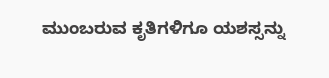ಮುಂಬರುವ ಕೃತಿಗಳಿಗೂ ಯಶಸ್ಸನ್ನು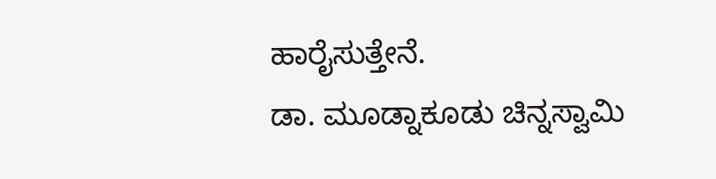ಹಾರೈಸುತ್ತೇನೆ.
ಡಾ. ಮೂಡ್ನಾಕೂಡು ಚಿನ್ನಸ್ವಾಮಿ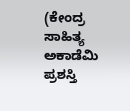(ಕೇಂದ್ರ ಸಾಹಿತ್ಯ ಅಕಾಡೆಮಿ ಪ್ರಶಸ್ತಿ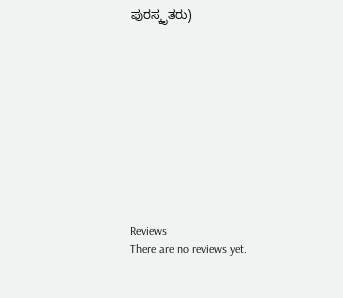ಪುರಸ್ಕೃತರು)











Reviews
There are no reviews yet.